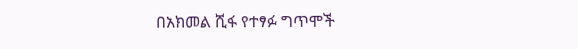በአክመል ሺፋ የተፃፉ ግጥሞች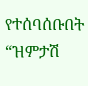የተሰባሰቡበት “ዝምታሽ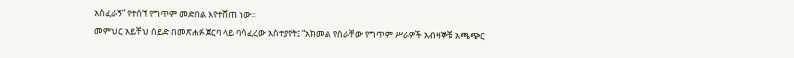አስፈራኝ” የተሰኘ የግጥም መድበል እየተሸጠ ነው፡፡
መምህር አይቸህ ሰይድ በመጽሐፉ ጀርባ ላይ ባሳፈረው አስተያየት፤ “አክመል የሰራቸው የግጥም ሥራዎች አብዛኞቹ አጫጭር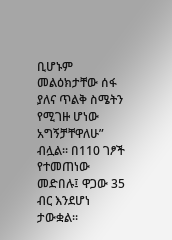ቢሆኑም መልዕክታቸው ሰፋ ያለና ጥልቅ ስሜትን የሚገዙ ሆነው አግኝቻቸዋለሁ” ብሏል፡፡ በ110 ገፆች የተመጠነው መድበሉ፤ ዋጋው 35 ብር እንደሆነ ታውቋል፡፡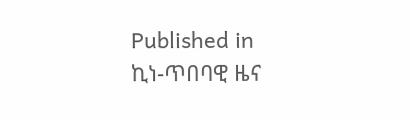Published in
ኪነ-ጥበባዊ ዜና